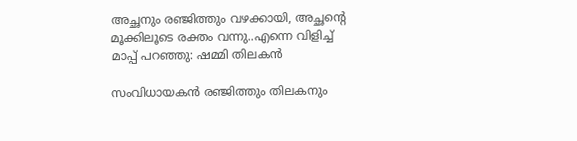അച്ഛനും രഞ്ജിത്തും വഴക്കായി, അച്ഛന്റെ മൂക്കിലൂടെ രക്തം വന്നു..എന്നെ വിളിച്ച് മാപ്പ് പറഞ്ഞു: ഷമ്മി തിലകന്‍

സംവിധായകന്‍ രഞ്ജിത്തും തിലകനും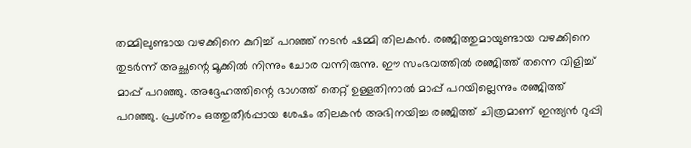തമ്മിലുണ്ടായ വഴക്കിനെ കുറിച്ച് പറഞ്ഞ് നടന്‍ ഷമ്മി തിലകന്‍. രഞ്ജിത്തുമായുണ്ടായ വഴക്കിനെ തുടര്‍ന്ന് അച്ഛന്റെ മൂക്കില്‍ നിന്നും ചോര വന്നിരുന്നു. ഈ സംഭവത്തില്‍ രഞ്ജിത്ത് തന്നെ വിളിച്ച് മാപ്പ് പറഞ്ഞു. അദ്ദേഹത്തിന്റെ ഭാഗത്ത് തെറ്റ് ഉള്ളതിനാല്‍ മാപ്പ് പറയില്ലെന്നും രഞ്ജിത്ത് പറഞ്ഞു. പ്രശ്‌നം ഒത്തുതീര്‍പ്പായ ശേഷം തിലകന്‍ അഭിനയിച്ച രഞ്ജിത്ത് ചിത്രമാണ് ഇന്ത്യന്‍ റുപ്പി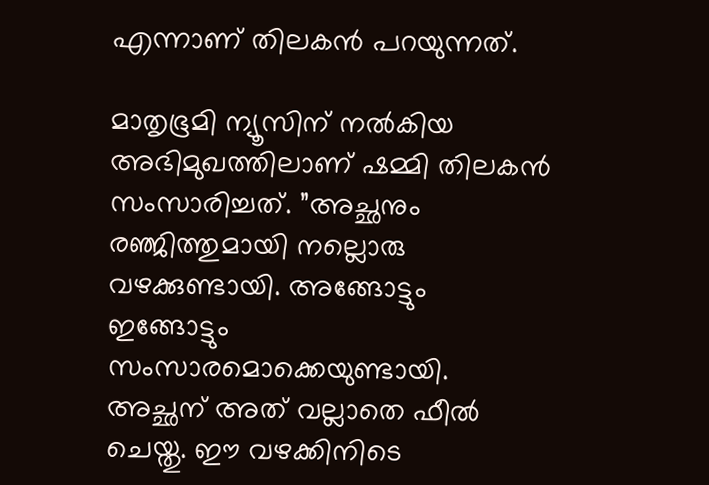എന്നാണ് തിലകന്‍ പറയുന്നത്.

മാതൃഭൂമി ന്യൂസിന് നല്‍കിയ അഭിമുഖത്തിലാണ് ഷമ്മി തിലകന്‍ സംസാരിച്ചത്. ”അച്ഛനും രഞ്ജിത്തുമായി നല്ലൊരു വഴക്കുണ്ടായി. അങ്ങോട്ടും ഇങ്ങോട്ടും സംസാരമൊക്കെയുണ്ടായി. അച്ഛന് അത് വല്ലാതെ ഫീല്‍ ചെയ്തു. ഈ വഴക്കിനിടെ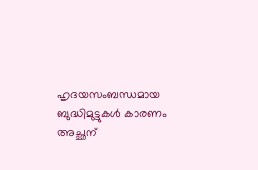ഹൃദയസംബന്ധമായ ബുദ്ധിമുട്ടുകള്‍ കാരണം അച്ഛന്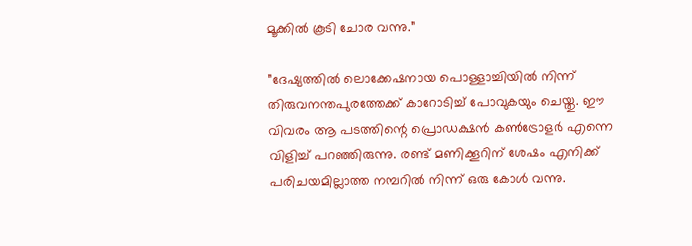മൂക്കില്‍ കൂടി ചോര വന്നു.”

”ദേഷ്യത്തില്‍ ലൊക്കേഷനായ പൊള്ളാച്ചിയില്‍ നിന്ന് തിരുവനന്തപുരത്തേക്ക് കാറോടിച്ച് പോവുകയും ചെയ്തു. ഈ വിവരം ആ പടത്തിന്റെ പ്രൊഡക്ഷന്‍ കണ്‍ട്രോളര്‍ എന്നെ വിളിച്ച് പറഞ്ഞിരുന്നു. രണ്ട് മണിക്കൂറിന് ശേഷം എനിക്ക് പരിചയമില്ലാത്ത നമ്പറില്‍ നിന്ന് ഒരു കോള്‍ വന്നു.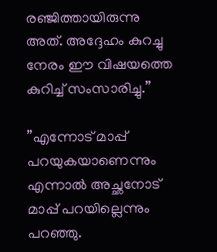രഞ്ജിത്തായിരുന്നു അത്. അദ്ദേഹം കുറച്ചു നേരം ഈ വിഷയത്തെ കുറിച്ച് സംസാരിച്ചു.”

”എന്നോട് മാപ്പ് പറയുകയാണെന്നും എന്നാല്‍ അച്ഛനോട് മാപ്പ് പറയില്ലെന്നും പറഞ്ഞു.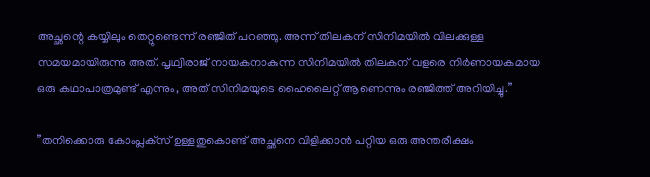അച്ഛന്റെ കയ്യിലും തെറ്റുണ്ടെന്ന് രഞ്ജിത് പറഞ്ഞു. അന്ന് തിലകന് സിനിമയില്‍ വിലക്കുള്ള സമയമായിരുന്നു അത്. പൃഥ്വിരാജ് നായകനാകുന്ന സിനിമയില്‍ തിലകന് വളരെ നിര്‍ണായകമായ ഒരു കഥാപാത്രമുണ്ട് എന്നും, അത് സിനിമയുടെ ഹൈലൈറ്റ് ആണെന്നും രഞ്ജിത്ത് അറിയിച്ചു.”

”തനിക്കൊരു കോംപ്ലക്‌സ് ഉള്ളതുകൊണ്ട് അച്ഛനെ വിളിക്കാന്‍ പറ്റിയ ഒരു അന്തരീക്ഷം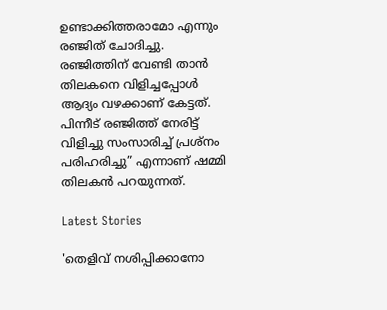ഉണ്ടാക്കിത്തരാമോ എന്നും രഞ്ജിത് ചോദിച്ചു. രഞ്ജിത്തിന് വേണ്ടി താന്‍ തിലകനെ വിളിച്ചപ്പോള്‍ ആദ്യം വഴക്കാണ് കേട്ടത്. പിന്നീട് രഞ്ജിത്ത് നേരിട്ട് വിളിച്ചു സംസാരിച്ച് പ്രശ്‌നം പരിഹരിച്ചു” എന്നാണ് ഷമ്മി തിലകന്‍ പറയുന്നത്.

Latest Stories

'തെളിവ് നശിപ്പിക്കാനോ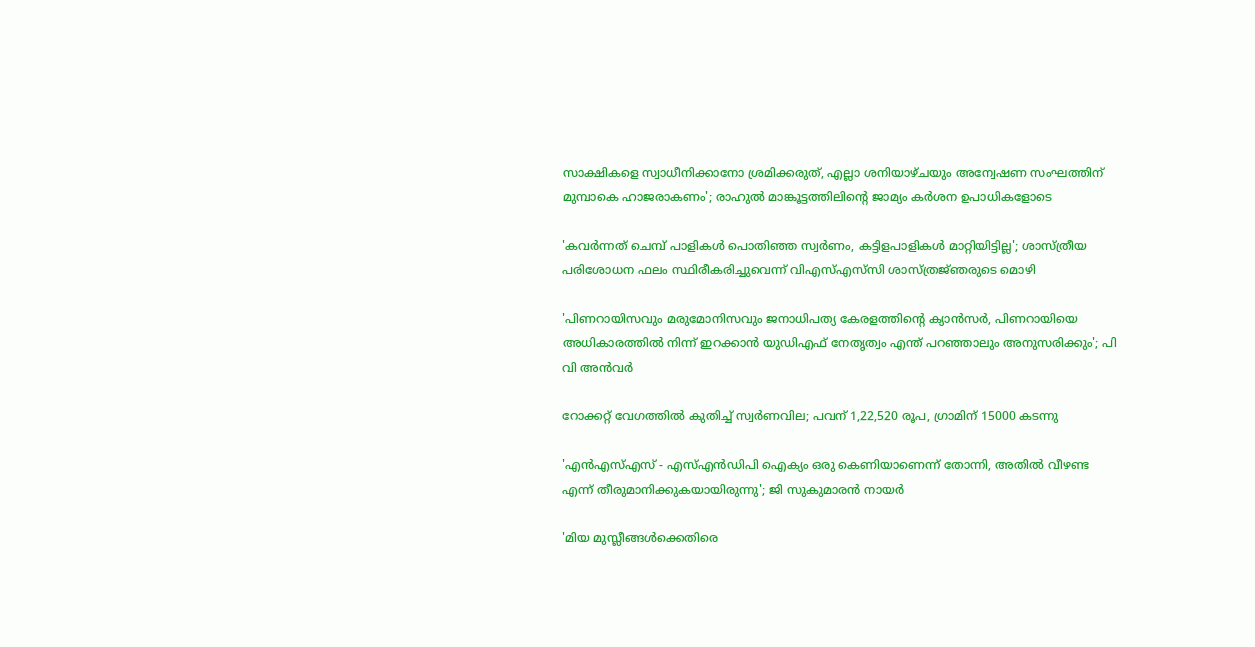സാക്ഷികളെ സ്വാധീനിക്കാനോ ശ്രമിക്കരുത്, എല്ലാ ശനിയാഴ്ചയും അന്വേഷണ സംഘത്തിന് മുമ്പാകെ ഹാജരാകണം'; രാഹുൽ മാങ്കൂട്ടത്തിലിന്റെ ജാമ്യം കർശന ഉപാധികളോടെ

'കവർന്നത് ചെമ്പ് പാളികൾ പൊതിഞ്ഞ സ്വർണം, കട്ടിളപാളികൾ മാറ്റിയിട്ടില്ല'; ശാസ്ത്രീയ പരിശോധന ഫലം സ്ഥിരീകരിച്ചുവെന്ന് വിഎസ്എസ്‍സി ശാസ്ത്രജ്‌ഞരുടെ മൊഴി

'പിണറായിസവും മരുമോനിസവും ജനാധിപത്യ കേരളത്തിന്റെ ക്യാൻസർ, പിണറായിയെ അധികാരത്തിൽ നിന്ന് ഇറക്കാൻ യുഡിഎഫ് നേതൃത്വം എന്ത്‌ പറഞ്ഞാലും അനുസരിക്കും'; പി വി അൻവർ

റോക്കറ്റ് വേഗത്തിൽ കുതിച്ച് സ്വർണവില; പവന് 1,22,520 രൂപ, ഗ്രാമിന് 15000 കടന്നു

'എന്‍എസ്എസ് - എസ്എന്‍ഡിപി ഐക്യം ഒരു കെണിയാണെന്ന് തോന്നി, അതിൽ വീഴണ്ട എന്ന് തീരുമാനിക്കുകയായിരുന്നു'; ജി സുകുമാരൻ നായർ

'മിയ മുസ്ലീങ്ങള്‍ക്കെതിരെ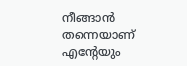നീങ്ങാന്‍ തന്നെയാണ് എന്റേയും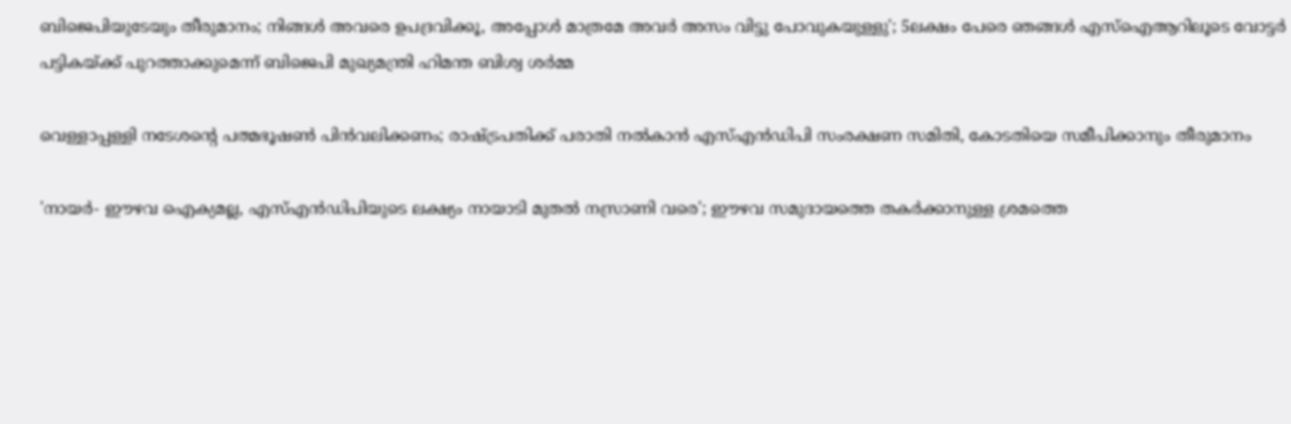ബിജെപിയുടേയും തീരുമാനം; നിങ്ങള്‍ അവരെ ഉപദ്രവിക്കൂ, അപ്പോള്‍ മാത്രമേ അവര്‍ അസം വിട്ടു പോവുകയുള്ളു'; 5ലക്ഷം പേരെ ഞങ്ങള്‍ എസ്‌ഐആറിലൂടെ വോട്ടര്‍ പട്ടികയ്ക്ക് പുറത്താക്കുമെന്ന് ബിജെപി മുഖ്യമന്ത്രി ഹിമന്ത ബിശ്വ ശര്‍മ്മ

വെള്ളാപ്പള്ളി നടേശന്റെ പത്മഭൂഷൺ പിൻവലിക്കണം; രാഷ്ട്രപതിക്ക് പരാതി നൽകാൻ എസ്എൻഡിപി സംരക്ഷണ സമിതി, കോടതിയെ സമീപിക്കാനും തീരുമാനം

'നായർ- ഈഴവ ഐക്യമല്ല, എസ്എൻഡിപിയുടെ ലക്ഷ്യം നായാടി മുതൽ നസ്രാണി വരെ'; ഈഴവ സമുദായത്തെ തകർക്കാനുള്ള ശ്രമത്തെ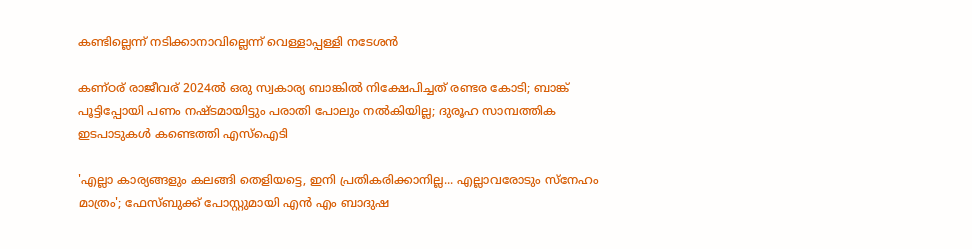കണ്ടില്ലെന്ന് നടിക്കാനാവില്ലെന്ന് വെള്ളാപ്പള്ളി നടേശൻ

കണ്ഠര് രാജീവര് 2024ല്‍ ഒരു സ്വകാര്യ ബാങ്കില്‍ നിക്ഷേപിച്ചത് രണ്ടര കോടി; ബാങ്ക് പൂട്ടിപ്പോയി പണം നഷ്ടമായിട്ടും പരാതി പോലും നല്‍കിയില്ല; ദുരൂഹ സാമ്പത്തിക ഇടപാടുകള്‍ കണ്ടെത്തി എസ്‌ഐടി

'എല്ലാ കാര്യങ്ങളും കലങ്ങി തെളിയട്ടെ, ഇനി പ്രതികരിക്കാനില്ല... എല്ലാവരോടും സ്നേഹം മാത്രം'; ഫേസ്ബുക്ക് പോസ്റ്റുമായി എൻ എം ബാദുഷ